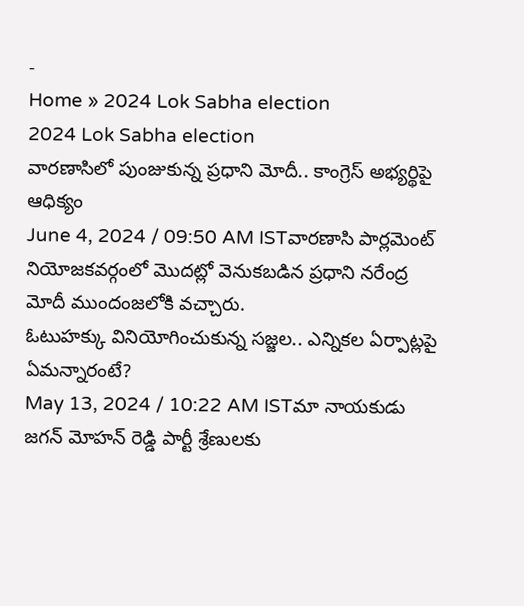-
Home » 2024 Lok Sabha election
2024 Lok Sabha election
వారణాసిలో పుంజుకున్న ప్రధాని మోదీ.. కాంగ్రెస్ అభ్యర్థిపై ఆధిక్యం
June 4, 2024 / 09:50 AM ISTవారణాసి పార్లమెంట్ నియోజకవర్గంలో మొదట్లో వెనుకబడిన ప్రధాని నరేంద్ర మోదీ ముందంజలోకి వచ్చారు.
ఓటుహక్కు వినియోగించుకున్న సజ్జల.. ఎన్నికల ఏర్పాట్లపై ఏమన్నారంటే?
May 13, 2024 / 10:22 AM ISTమా నాయకుడు జగన్ మోహన్ రెడ్డి పార్టీ శ్రేణులకు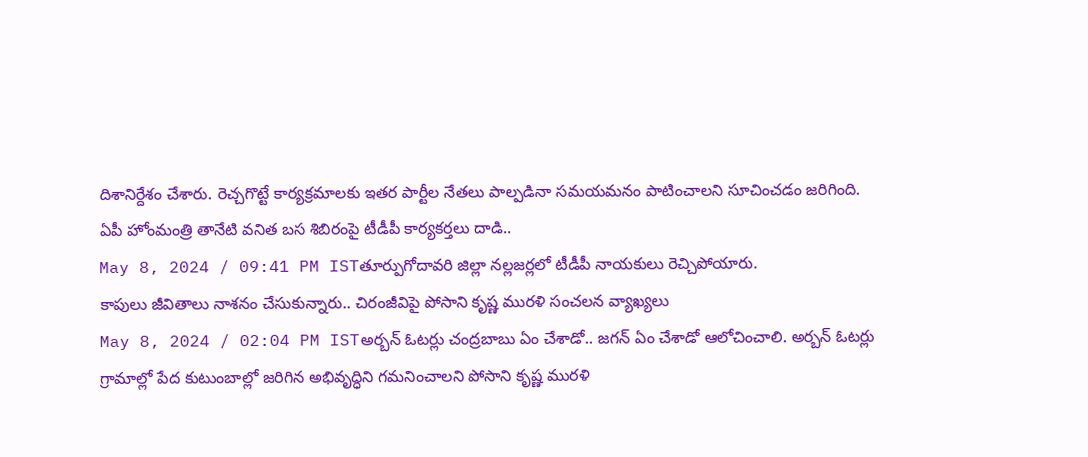దిశానిర్దేశం చేశారు. రెచ్చగొట్టే కార్యక్రమాలకు ఇతర పార్టీల నేతలు పాల్పడినా సమయమనం పాటించాలని సూచించడం జరిగింది.
ఏపీ హోంమంత్రి తానేటి వనిత బస శిబిరంపై టీడీపీ కార్యకర్తలు దాడి..
May 8, 2024 / 09:41 PM ISTతూర్పుగోదావరి జిల్లా నల్లజర్లలో టీడీపీ నాయకులు రెచ్చిపోయారు.
కాపులు జీవితాలు నాశనం చేసుకున్నారు.. చిరంజీవిపై పోసాని కృష్ణ మురళి సంచలన వ్యాఖ్యలు
May 8, 2024 / 02:04 PM ISTఅర్బన్ ఓటర్లు చంద్రబాబు ఏం చేశాడో.. జగన్ ఏం చేశాడో ఆలోచించాలి. అర్బన్ ఓటర్లు గ్రామాల్లో పేద కుటుంబాల్లో జరిగిన అభివృద్ధిని గమనించాలని పోసాని కృష్ణ మురళి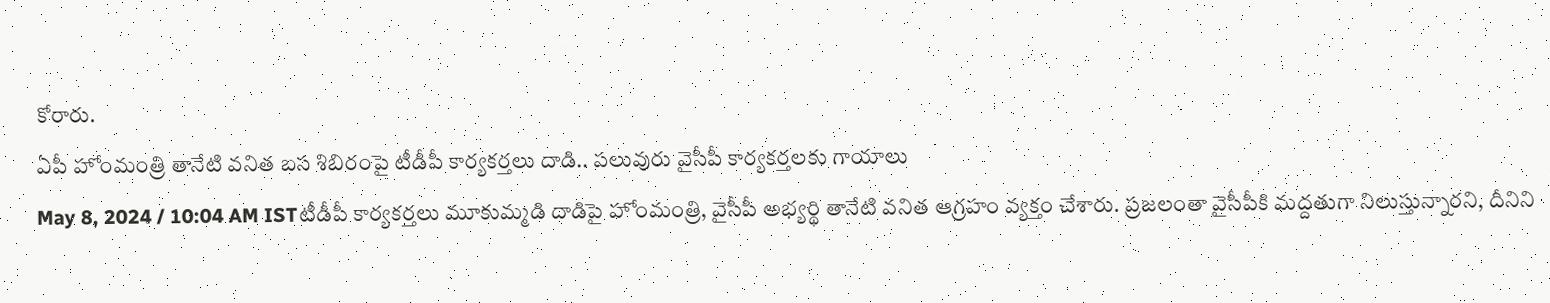కోరారు.
ఏపీ హోంమంత్రి తానేటి వనిత బస శిబిరంపై టీడీపీ కార్యకర్తలు దాడి.. పలువురు వైసీపీ కార్యకర్తలకు గాయాలు
May 8, 2024 / 10:04 AM ISTటీడీపీ కార్యకర్తలు మూకుమ్మడి దాడిపై హోంమంత్రి, వైసీపీ అభ్యర్థి తానేటి వనిత ఆగ్రహం వ్యక్తం చేశారు. ప్రజలంతా వైసీపీకి మద్దతుగా నిలుస్తున్నారని, దీనిని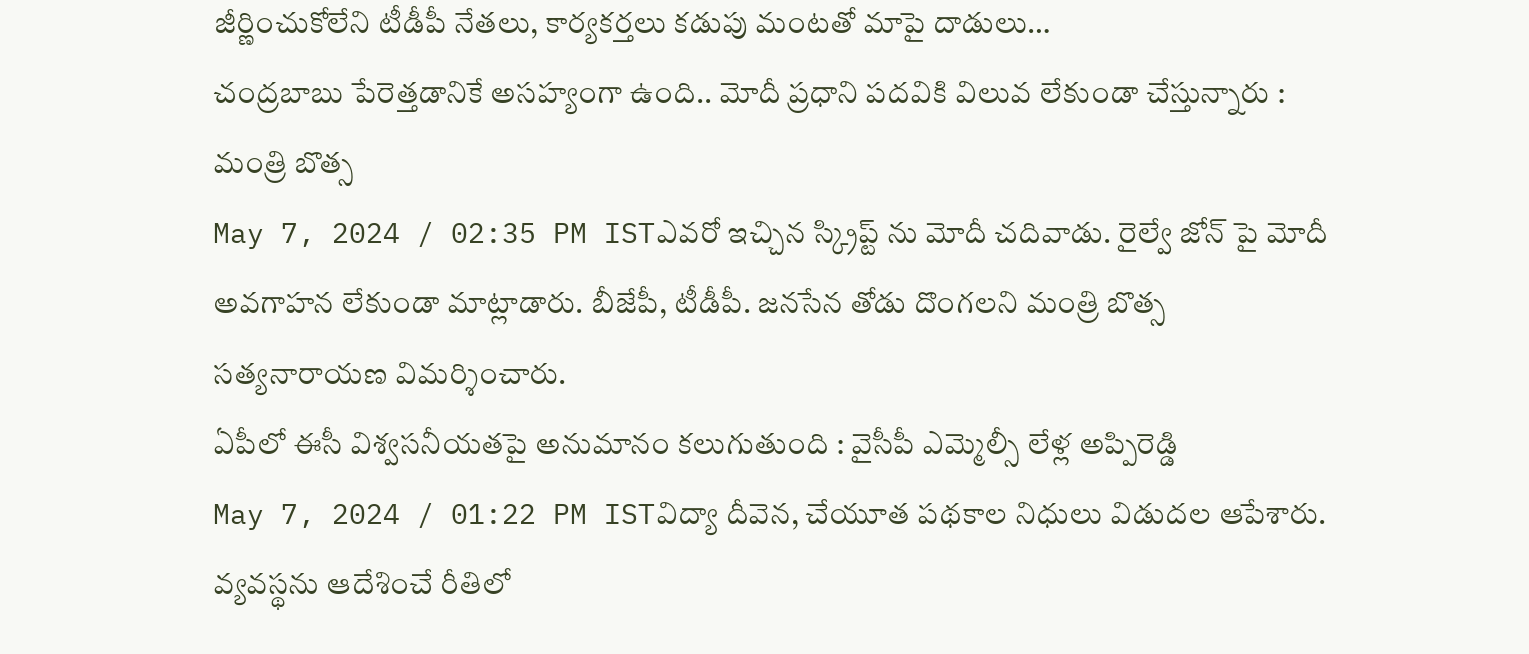జీర్ణించుకోలేని టీడీపీ నేతలు, కార్యకర్తలు కడుపు మంటతో మాపై దాడులు…
చంద్రబాబు పేరెత్తడానికే అసహ్యంగా ఉంది.. మోదీ ప్రధాని పదవికి విలువ లేకుండా చేస్తున్నారు : మంత్రి బొత్స
May 7, 2024 / 02:35 PM ISTఎవరో ఇచ్చిన స్క్రిప్ట్ ను మోదీ చదివాడు. రైల్వే జోన్ పై మోదీ అవగాహన లేకుండా మాట్లాడారు. బీజేపీ, టీడీపీ. జనసేన తోడు దొంగలని మంత్రి బొత్స సత్యనారాయణ విమర్శించారు.
ఏపీలో ఈసీ విశ్వసనీయతపై అనుమానం కలుగుతుంది : వైసీపీ ఎమ్మెల్సీ లేళ్ల అప్పిరెడ్డి
May 7, 2024 / 01:22 PM ISTవిద్యా దీవెన, చేయూత పథకాల నిధులు విడుదల ఆపేశారు. వ్యవస్థను ఆదేశించే రీతిలో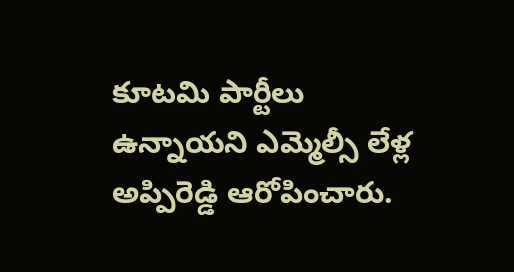కూటమి పార్టీలు ఉన్నాయని ఎమ్మెల్సీ లేళ్ల అప్పిరెడ్డి ఆరోపించారు.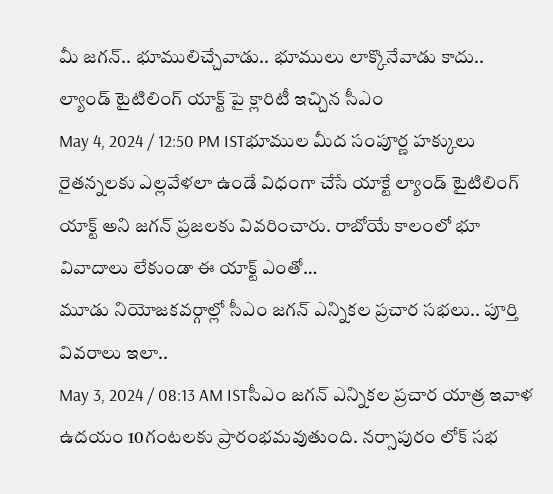మీ జగన్.. భూములిచ్చేవాడు.. భూములు లాక్కొనేవాడు కాదు.. ల్యాండ్ టైటిలింగ్ యాక్ట్ పై క్లారిటీ ఇచ్చిన సీఎం
May 4, 2024 / 12:50 PM ISTభూముల మీద సంపూర్ణ హక్కులు రైతన్నలకు ఎల్లవేళలా ఉండే విధంగా చేసే యాక్టే ల్యాండ్ టైటిలింగ్ యాక్ట్ అని జగన్ ప్రజలకు వివరించారు. రాబోయే కాలంలో భూ వివాదాలు లేకుండా ఈ యాక్ట్ ఎంతో…
మూడు నియోజకవర్గాల్లో సీఎం జగన్ ఎన్నికల ప్రచార సభలు.. పూర్తి వివరాలు ఇలా..
May 3, 2024 / 08:13 AM ISTసీఎం జగన్ ఎన్నికల ప్రచార యాత్ర ఇవాళ ఉదయం 10గంటలకు ప్రారంభమవుతుంది. నర్సాపురం లోక్ సభ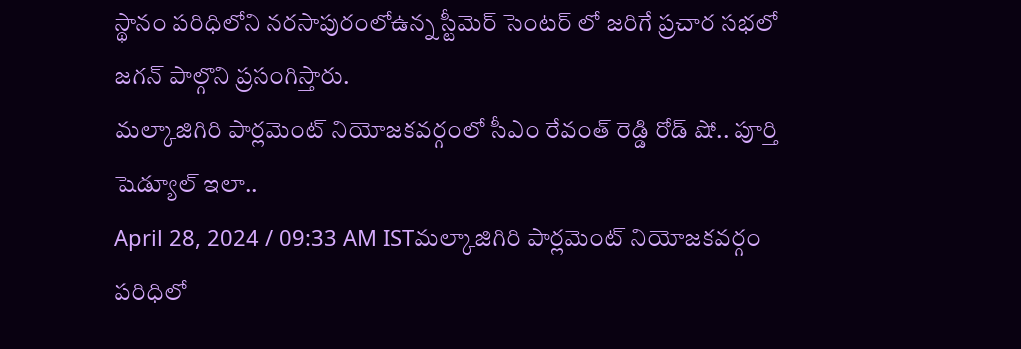స్థానం పరిధిలోని నరసాపురంలోఉన్న స్టీమెర్ సెంటర్ లో జరిగే ప్రచార సభలో జగన్ పాల్గొని ప్రసంగిస్తారు.
మల్కాజిగిరి పార్లమెంట్ నియోజకవర్గంలో సీఎం రేవంత్ రెడ్డి రోడ్ షో.. పూర్తి షెడ్యూల్ ఇలా..
April 28, 2024 / 09:33 AM ISTమల్కాజిగిరి పార్లమెంట్ నియోజకవర్గం పరిధిలో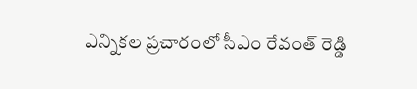ఎన్నికల ప్రచారంలో సీఎం రేవంత్ రెడ్డి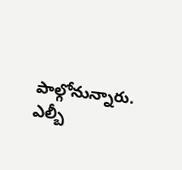పాల్గోనున్నారు. ఎల్బీ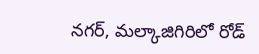నగర్, మల్కాజిగిరిలో రోడ్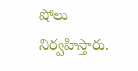షోలు నిర్వహిస్తారు.